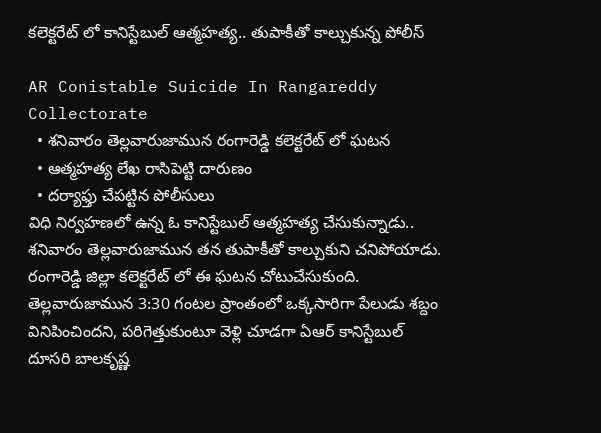కలెక్టరేట్ లో కానిస్టేబుల్ ఆత్మహత్య.. తుపాకీతో కాల్చుకున్న పోలీస్

AR Conistable Suicide In Rangareddy Collectorate
  • శనివారం తెల్లవారుజామున రంగారెడ్డి కలెక్టరేట్ లో ఘటన
  • ఆత్మహత్య లేఖ రాసిపెట్టి దారుణం
  • దర్యాఫ్తు చేపట్టిన పోలీసులు
విధి నిర్వహణలో ఉన్న ఓ కానిస్టేబుల్ ఆత్మహత్య చేసుకున్నాడు.. శనివారం తెల్లవారుజామున తన తుపాకీతో కాల్చుకుని చనిపోయాడు. రంగారెడ్డి జిల్లా కలెక్టరేట్ లో ఈ ఘటన చోటుచేసుకుంది. తెల్లవారుజామున 3:30 గంటల ప్రాంతంలో ఒక్కసారిగా పేలుడు శబ్దం వినిపించిందని, పరిగెత్తుకుంటూ వెళ్లి చూడగా ఏఆర్ కానిస్టేబుల్ దూసరి బాలకృష్ణ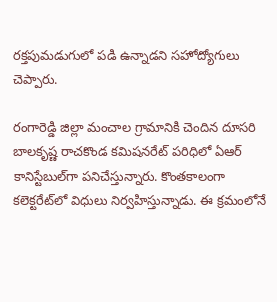రక్తపుమడుగులో పడి ఉన్నాడని సహోద్యోగులు చెప్పారు.

రంగారెడ్డి జిల్లా మంచాల గ్రామానికి చెందిన దూసరి బాలకృష్ణ రాచకొండ కమిషనరేట్ పరిధిలో ఏఆర్‌ కానిస్టేబుల్‌గా పనిచేస్తున్నారు. కొంతకాలంగా కలెక్టరేట్‌లో విధులు నిర్వహిస్తున్నాడు. ఈ క్రమంలోనే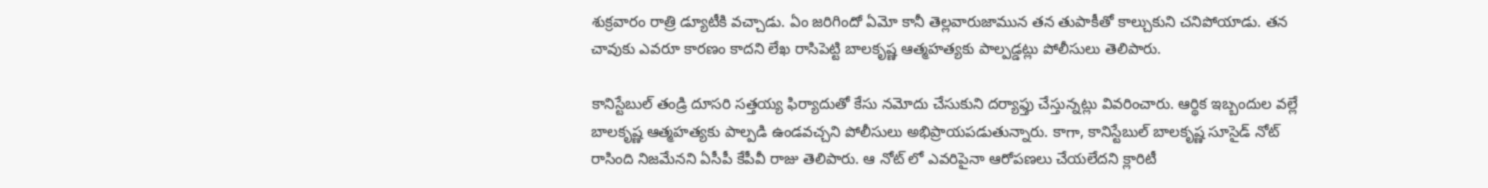శుక్రవారం రాత్రి డ్యూటీకి వచ్చాడు. ఏం జరిగిందో ఏమో కానీ తెల్లవారుజామున తన తుపాకీతో కాల్చుకుని చనిపోయాడు. తన చావుకు ఎవరూ కారణం కాదని లేఖ రాసిపెట్టి బాలకృష్ణ ఆత్మహత్యకు పాల్పడ్డట్లు పోలీసులు తెలిపారు.

కానిస్టేబుల్ తండ్రి దూసరి సత్తయ్య ఫిర్యాదుతో కేసు నమోదు చేసుకుని దర్యాఫ్తు చేస్తున్నట్లు వివరించారు. ఆర్థిక ఇబ్బందుల వల్లే బాలకృష్ణ ఆత్మహత్యకు పాల్పడి ఉండవచ్చని పోలీసులు అభిప్రాయపడుతున్నారు. కాగా, కానిస్టేబుల్ బాలకృష్ణ సూసైడ్ నోట్ రాసింది నిజమేనని ఏసీపీ కేపీవీ రాజు తెలిపారు. ఆ నోట్ లో ఎవరిపైనా ఆరోపణలు చేయలేదని క్లారిటీ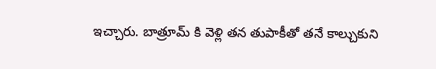ఇచ్చారు. బాత్రూమ్‌ కి వెళ్లి తన తుపాకీతో తనే కాల్చుకుని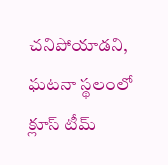చనిపోయాడని, ఘటనా స్థలంలో క్లూస్‌ టీమ్‌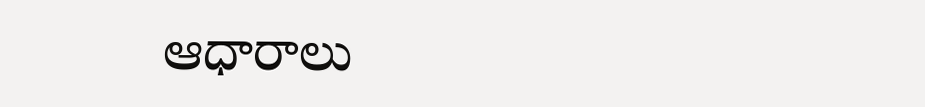ఆధారాలు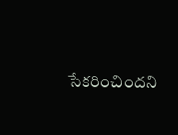సేకరించిందని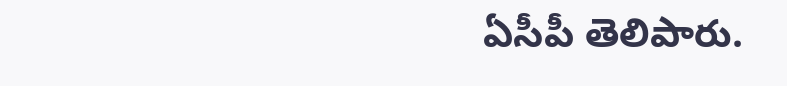ఏసీపీ తెలిపారు.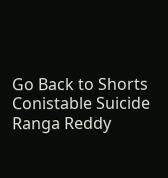Go Back to Shorts
Conistable Suicide
Ranga Reddy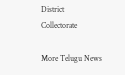District
Collectorate

More Telugu News